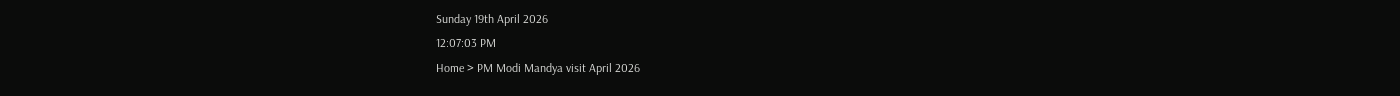Sunday 19th April 2026
12:07:03 PM
Home > PM Modi Mandya visit April 2026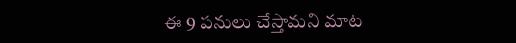ఈ 9 పనులు చేస్తామని మాట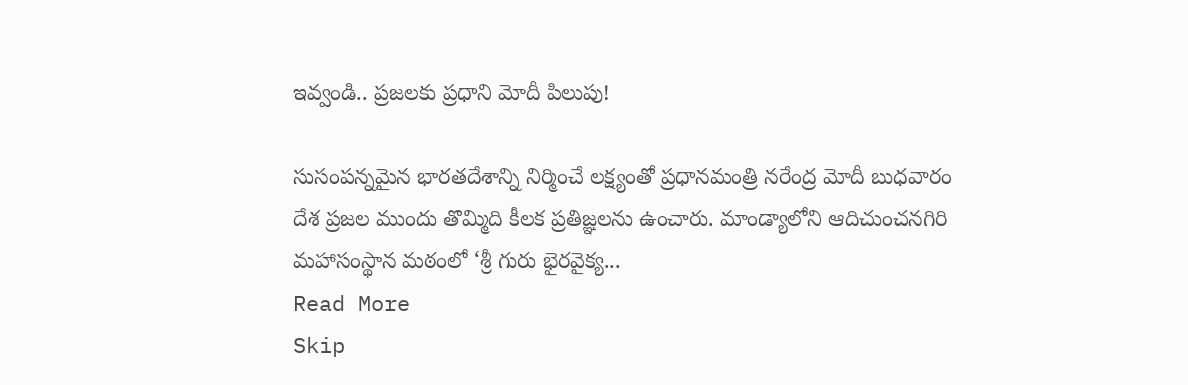ఇవ్వండి.. ప్రజలకు ప్రధాని మోదీ పిలుపు!

సుసంపన్నమైన భారతదేశాన్ని నిర్మించే లక్ష్యంతో ప్రధానమంత్రి నరేంద్ర మోదీ బుధవారం దేశ ప్రజల ముందు తొమ్మిది కీలక ప్రతిజ్ఞలను ఉంచారు. మాండ్యాలోని ఆదిచుంచనగిరి మహాసంస్థాన మఠంలో ‘శ్రీ గురు భైరవైక్య...
Read More
Skip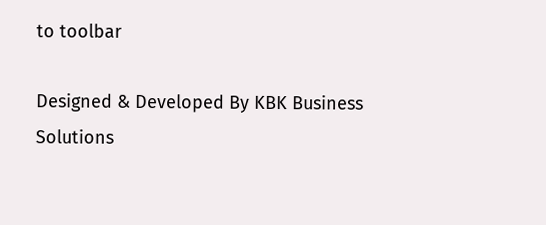to toolbar

Designed & Developed By KBK Business Solutions